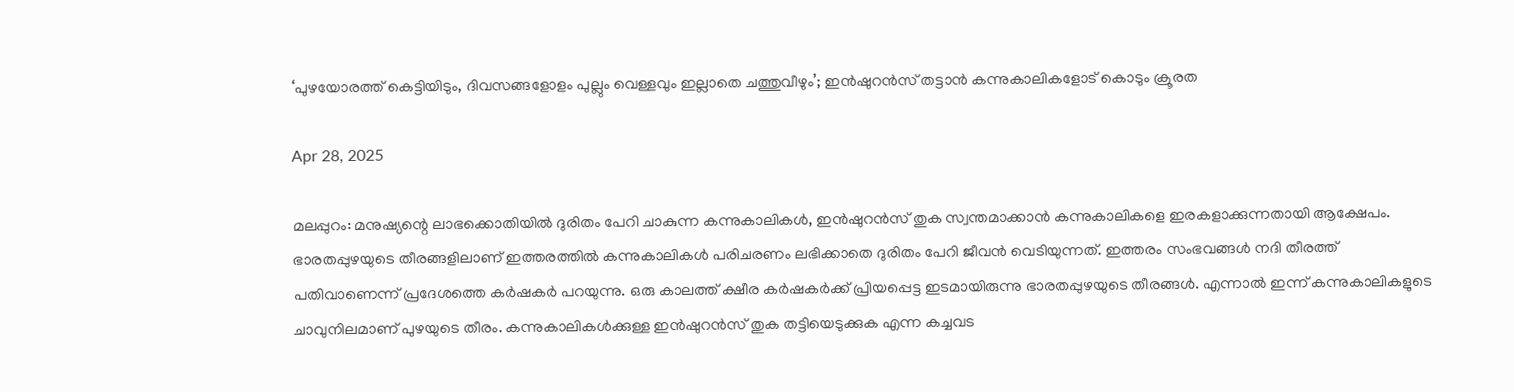‘പുഴയോരത്ത് കെട്ടിയിടും, ദിവസങ്ങളോളം പുല്ലും വെള്ളവും ഇല്ലാതെ ചത്തുവീഴും’; ഇന്‍ഷുറന്‍സ് തട്ടാന്‍ കന്നുകാലികളോട് കൊടും ക്രൂരത

Apr 28, 2025

മലപ്പുറം: മനുഷ്യന്റെ ലാഭക്കൊതിയില്‍ ദുരിതം പേറി ചാകുന്ന കന്നുകാലികള്‍, ഇന്‍ഷുറന്‍സ് തുക സ്വന്തമാക്കാന്‍ കന്നുകാലികളെ ഇരകളാക്കുന്നതായി ആക്ഷേപം. ഭാരതപ്പുഴയുടെ തീരങ്ങളിലാണ് ഇത്തരത്തില്‍ കന്നുകാലികള്‍ പരിചരണം ലഭിക്കാതെ ദുരിതം പേറി ജീവന്‍ വെടിയുന്നത്. ഇത്തരം സംഭവങ്ങള്‍ നദി തീരത്ത് പതിവാണെന്ന് പ്രദേശത്തെ കര്‍ഷകര്‍ പറയുന്നു. ഒരു കാലത്ത് ക്ഷീര കര്‍ഷകര്‍ക്ക് പ്രിയപ്പെട്ട ഇടമായിരുന്നു ഭാരതപ്പുഴയുടെ തീരങ്ങള്‍. എന്നാല്‍ ഇന്ന് കന്നുകാലികളുടെ ചാവുനിലമാണ് പുഴയുടെ തീരം. കന്നുകാലികള്‍ക്കുള്ള ഇന്‍ഷുറന്‍സ് തുക തട്ടിയെടുക്കുക എന്ന കച്ചവട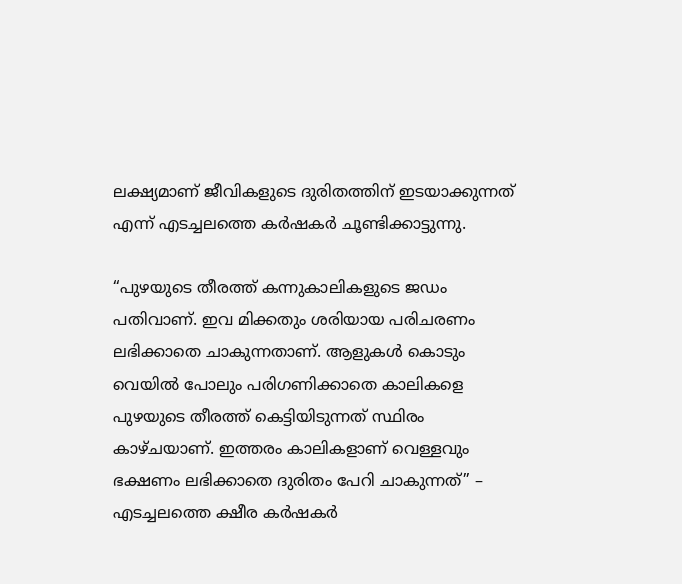ലക്ഷ്യമാണ് ജീവികളുടെ ദുരിതത്തിന് ഇടയാക്കുന്നത് എന്ന് എടച്ചലത്തെ കര്‍ഷകര്‍ ചൂണ്ടിക്കാട്ടുന്നു.

“പുഴയുടെ തീരത്ത് കന്നുകാലികളുടെ ജഡം പതിവാണ്. ഇവ മിക്കതും ശരിയായ പരിചരണം ലഭിക്കാതെ ചാകുന്നതാണ്. ആളുകള്‍ കൊടും വെയില്‍ പോലും പരിഗണിക്കാതെ കാലികളെ പുഴയുടെ തീരത്ത് കെട്ടിയിടുന്നത് സ്ഥിരം കാഴ്ചയാണ്. ഇത്തരം കാലികളാണ് വെള്ളവും ഭക്ഷണം ലഭിക്കാതെ ദുരിതം പേറി ചാകുന്നത്” – എടച്ചലത്തെ ക്ഷീര കര്‍ഷകര്‍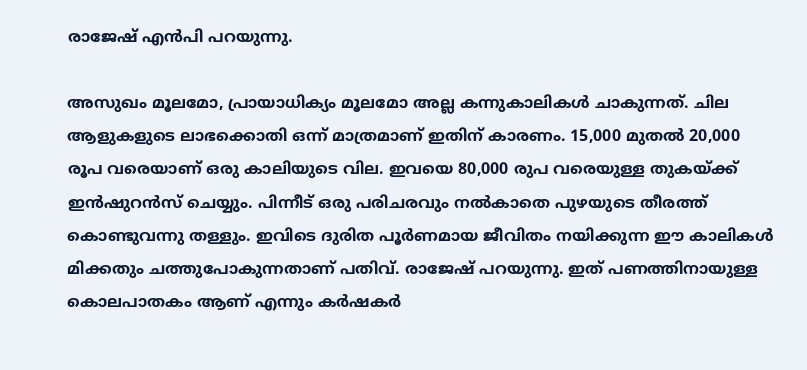രാജേഷ് എന്‍പി പറയുന്നു.

അസുഖം മൂലമോ, പ്രായാധിക്യം മൂലമോ അല്ല കന്നുകാലികള്‍ ചാകുന്നത്. ചില ആളുകളുടെ ലാഭക്കൊതി ഒന്ന് മാത്രമാണ് ഇതിന് കാരണം. 15,000 മുതല്‍ 20,000 രൂപ വരെയാണ് ഒരു കാലിയുടെ വില. ഇവയെ 80,000 രുപ വരെയുള്ള തുകയ്ക്ക് ഇന്‍ഷുറന്‍സ് ചെയ്യും. പിന്നീട് ഒരു പരിചരവും നല്‍കാതെ പുഴയുടെ തീരത്ത് കൊണ്ടുവന്നു തള്ളും. ഇവിടെ ദുരിത പൂര്‍ണമായ ജീവിതം നയിക്കുന്ന ഈ കാലികള്‍ മിക്കതും ചത്തുപോകുന്നതാണ് പതിവ്. രാജേഷ് പറയുന്നു. ഇത് പണത്തിനായുള്ള കൊലപാതകം ആണ് എന്നും കര്‍ഷകര്‍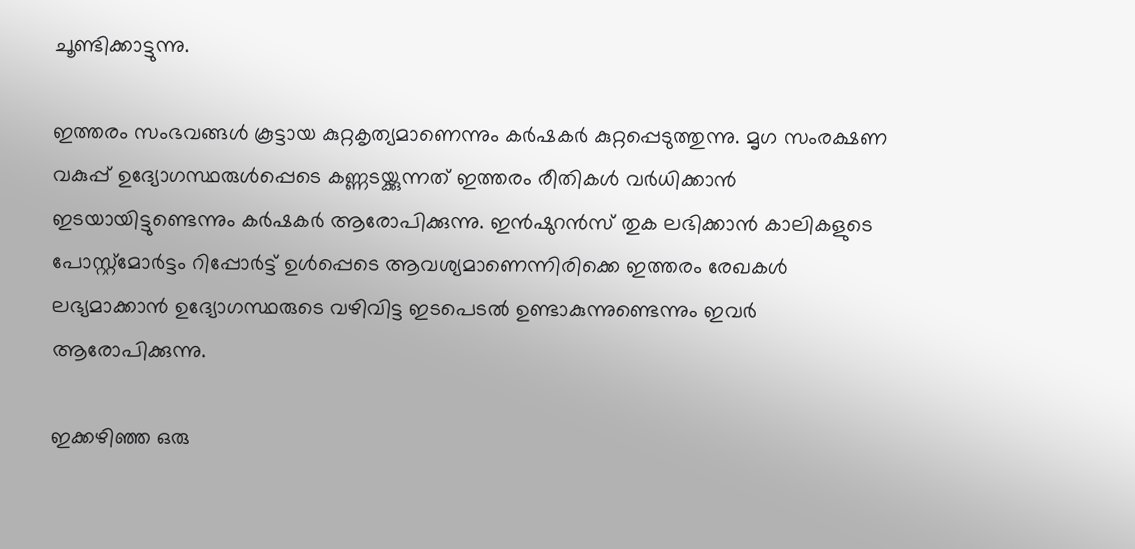ചൂണ്ടിക്കാട്ടുന്നു.

ഇത്തരം സംഭവങ്ങള്‍ കൂട്ടായ കുറ്റകൃത്യമാണെന്നും കര്‍ഷകര്‍ കുറ്റപ്പെടുത്തുന്നു. മൃഗ സംരക്ഷണ വകുപ്പ് ഉദ്യോഗസ്ഥരുള്‍പ്പെടെ കണ്ണടയ്ക്കുന്നത് ഇത്തരം രീതികള്‍ വര്‍ധിക്കാന്‍ ഇടയായിട്ടുണ്ടെന്നും കര്‍ഷകര്‍ ആരോപിക്കുന്നു. ഇന്‍ഷുറന്‍സ് തുക ലഭിക്കാന്‍ കാലികളുടെ പോസ്റ്റ്‌മോര്‍ട്ടം റിപ്പോര്‍ട്ട് ഉള്‍പ്പെടെ ആവശ്യമാണെന്നിരിക്കെ ഇത്തരം രേഖകള്‍ ലഭ്യമാക്കാന്‍ ഉദ്യോഗസ്ഥരുടെ വഴിവിട്ട ഇടപെടല്‍ ഉണ്ടാകുന്നുണ്ടെന്നും ഇവര്‍ ആരോപിക്കുന്നു.

ഇക്കഴിഞ്ഞ ഒരു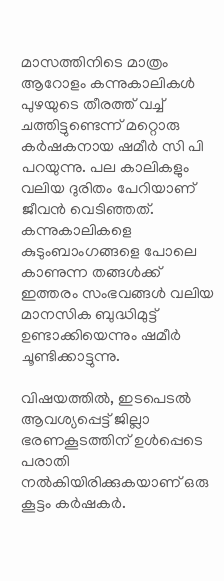മാസത്തിനിടെ മാത്രം ആറോളം കന്നുകാലികള്‍ പുഴയുടെ തീരത്ത് വച്ച് ചത്തിട്ടുണ്ടെന്ന് മറ്റൊരു കര്‍ഷകനായ ഷമീര്‍ സി പി പറയുന്നു. പല കാലികളും വലിയ ദുരിതം പേറിയാണ് ജീവന്‍ വെടിഞ്ഞത്. കന്നുകാലികളെ കുടുംബാംഗങ്ങളെ പോലെ കാണുന്ന തങ്ങള്‍ക്ക് ഇത്തരം സംഭവങ്ങള്‍ വലിയ മാനസിക ബുദ്ധിമുട്ട് ഉണ്ടാക്കിയെന്നും ഷമീര്‍ ചൂണ്ടിക്കാട്ടുന്നു.

വിഷയത്തില്‍, ഇടപെടല്‍ ആവശ്യപ്പെട്ട് ജില്ലാ ഭരണകൂടത്തിന് ഉള്‍പ്പെടെ പരാതി നല്‍കിയിരിക്കുകയാണ് ഒരു കൂട്ടം കര്‍ഷകര്‍.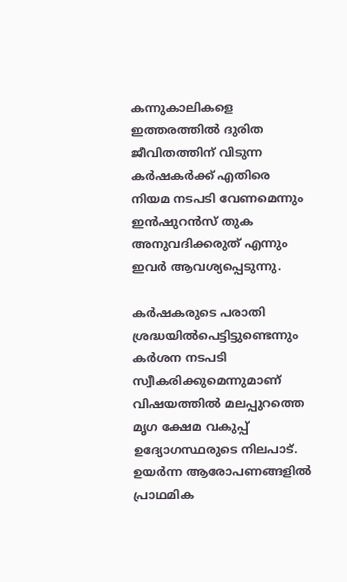കന്നുകാലികളെ ഇത്തരത്തില്‍ ദുരിത ജീവിതത്തിന് വിടുന്ന കര്‍ഷകര്‍ക്ക് എതിരെ നിയമ നടപടി വേണമെന്നും ഇന്‍ഷുറന്‍സ് തുക അനുവദിക്കരുത് എന്നും ഇവര്‍ ആവശ്യപ്പെടുന്നു.

കര്‍ഷകരുടെ പരാതി ശ്രദ്ധയില്‍പെട്ടിട്ടുണ്ടെന്നും കര്‍ശന നടപടി സ്വീകരിക്കുമെന്നുമാണ് വിഷയത്തില്‍ മലപ്പുറത്തെ മൃഗ ക്ഷേമ വകുപ്പ് ഉദ്യോഗസ്ഥരുടെ നിലപാട്. ഉയര്‍ന്ന ആരോപണങ്ങളില്‍ പ്രാഥമിക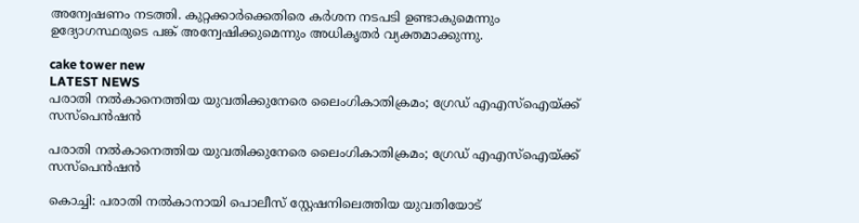അന്വേഷണം നടത്തി. കുറ്റക്കാര്‍ക്കെതിരെ കര്‍ശന നടപടി ഉണ്ടാകുമെന്നും ഉദ്യോഗസ്ഥരുടെ പങ്ക് അന്വേഷിക്കുമെന്നും അധികൃതര്‍ വ്യക്തമാക്കുന്നു.

cake tower new
LATEST NEWS
പരാതി നല്‍കാനെത്തിയ യുവതിക്കുനേരെ ലൈംഗികാതിക്രമം; ഗ്രേഡ് എഎസ്‌ഐയ്ക്ക് സസ്പെന്‍ഷന്‍

പരാതി നല്‍കാനെത്തിയ യുവതിക്കുനേരെ ലൈംഗികാതിക്രമം; ഗ്രേഡ് എഎസ്‌ഐയ്ക്ക് സസ്പെന്‍ഷന്‍

കൊച്ചി: പരാതി നല്‍കാനായി പൊലീസ് സ്റ്റേഷനിലെത്തിയ യുവതിയോട്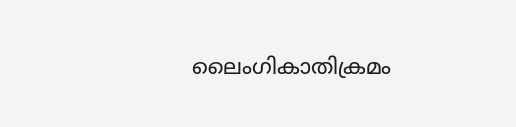ലൈംഗികാതിക്രമം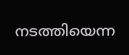നടത്തിയെന്ന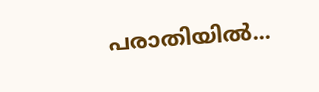പരാതിയില്‍...